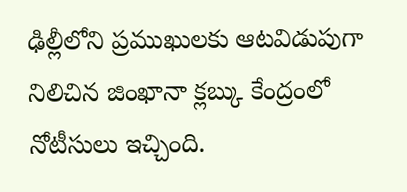ఢిల్లీలోని ప్రముఖులకు ఆటవిడుపుగా నిలిచిన జింఖానా క్లబ్కు కేంద్రంలో నోటీసులు ఇచ్చింది.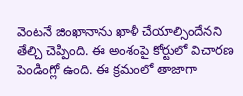వెంటనే జింఖానాను ఖాళీ చేయాల్సిందేనని తేల్చి చెప్పింది. ఈ అంశంపై కోర్టులో విచారణ పెండింగ్లో ఉంది. ఈ క్రమంలో తాజాగా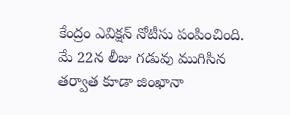కేంద్రం ఎవిక్షన్ నోటీసు పంపించింది. మే 22న లీజు గడువు ముగిసిన తర్వాత కూడా జింఖానా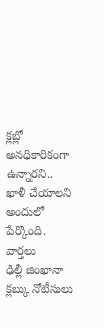క్లబ్లో అనధికారికంగా ఉన్నారని.. ఖాళీ చేయాలని అందులో పేర్కొంది.
వార్తలు
ఢిల్లీ జింఖానా క్లబ్కు నోటీసులు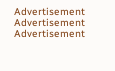Advertisement
Advertisement
Advertisement